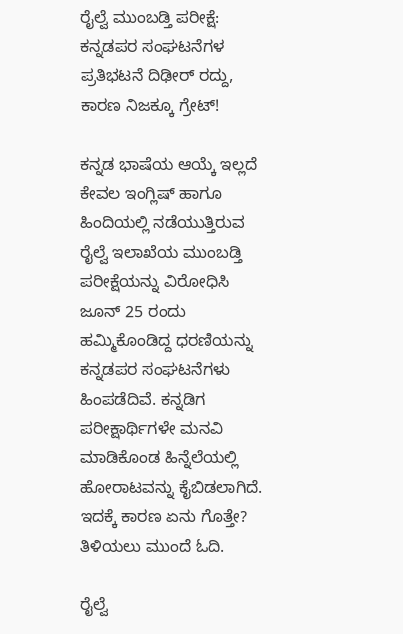ರೈಲ್ವೆ ಮುಂಬಡ್ತಿ ಪರೀಕ್ಷೆ: ಕನ್ನಡಪರ ಸಂಘಟನೆಗಳ ಪ್ರತಿಭಟನೆ ದಿಢೀರ್ ರದ್ದು, ಕಾರಣ ನಿಜಕ್ಕೂ ಗ್ರೇಟ್!

ಕನ್ನಡ ಭಾಷೆಯ ಆಯ್ಕೆ ಇಲ್ಲದೆ ಕೇವಲ ಇಂಗ್ಲಿಷ್ ಹಾಗೂ ಹಿಂದಿಯಲ್ಲಿ ನಡೆಯುತ್ತಿರುವ ರೈಲ್ವೆ ಇಲಾಖೆಯ ಮುಂಬಡ್ತಿ ಪರೀಕ್ಷೆಯನ್ನು ವಿರೋಧಿಸಿ ಜೂನ್ 25 ರಂದು ಹಮ್ಮಿಕೊಂಡಿದ್ದ ಧರಣಿಯನ್ನು ಕನ್ನಡಪರ ಸಂಘಟನೆಗಳು ಹಿಂಪಡೆದಿವೆ. ಕನ್ನಡಿಗ ಪರೀಕ್ಷಾರ್ಥಿಗಳೇ ಮನವಿ ಮಾಡಿಕೊಂಡ ಹಿನ್ನೆಲೆಯಲ್ಲಿ ಹೋರಾಟವನ್ನು ಕೈಬಿಡಲಾಗಿದೆ. ಇದಕ್ಕೆ ಕಾರಣ ಏನು ಗೊತ್ತೇ? ತಿಳಿಯಲು ಮುಂದೆ ಓದಿ.

ರೈಲ್ವೆ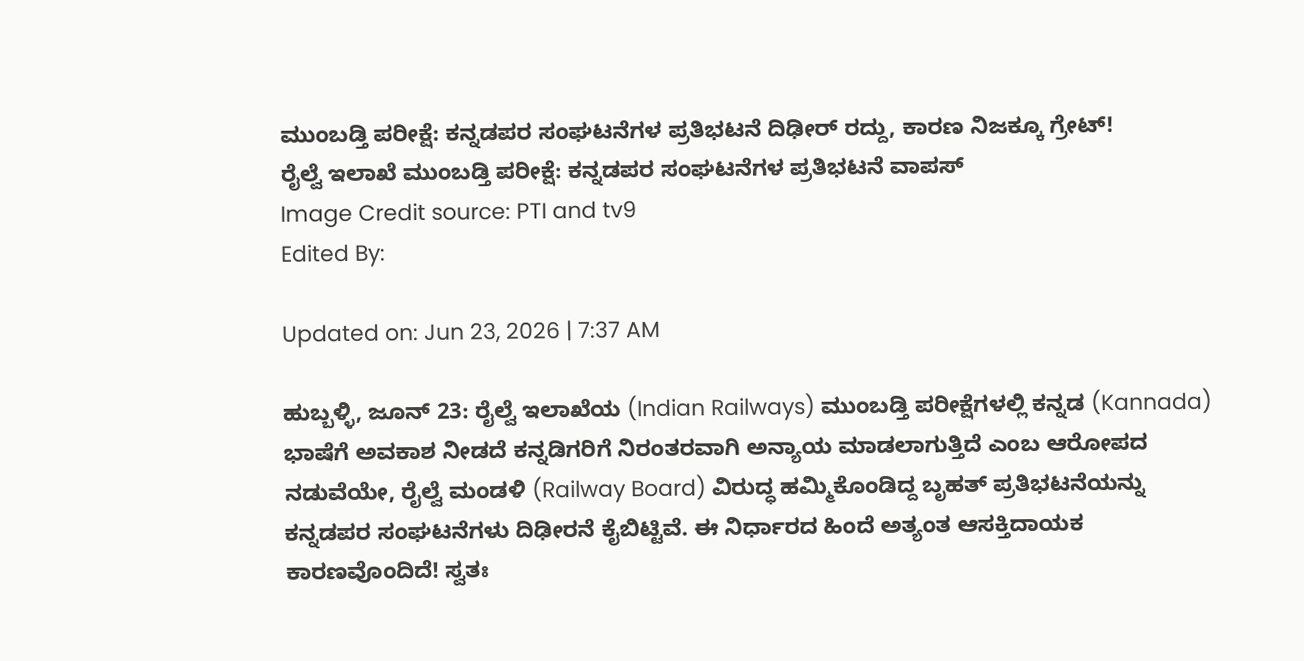ಮುಂಬಡ್ತಿ ಪರೀಕ್ಷೆ: ಕನ್ನಡಪರ ಸಂಘಟನೆಗಳ ಪ್ರತಿಭಟನೆ ದಿಢೀರ್ ರದ್ದು, ಕಾರಣ ನಿಜಕ್ಕೂ ಗ್ರೇಟ್!
ರೈಲ್ವೆ ಇಲಾಖೆ ಮುಂಬಡ್ತಿ ಪರೀಕ್ಷೆ: ಕನ್ನಡಪರ ಸಂಘಟನೆಗಳ ಪ್ರತಿಭಟನೆ ವಾಪಸ್
Image Credit source: PTI and tv9
Edited By:

Updated on: Jun 23, 2026 | 7:37 AM

ಹುಬ್ಬಳ್ಳಿ, ಜೂನ್ 23: ರೈಲ್ವೆ ಇಲಾಖೆಯ (Indian Railways) ಮುಂಬಡ್ತಿ ಪರೀಕ್ಷೆಗಳಲ್ಲಿ ಕನ್ನಡ (Kannada) ಭಾಷೆಗೆ ಅವಕಾಶ ನೀಡದೆ ಕನ್ನಡಿಗರಿಗೆ ನಿರಂತರವಾಗಿ ಅನ್ಯಾಯ ಮಾಡಲಾಗುತ್ತಿದೆ ಎಂಬ ಆರೋಪದ ನಡುವೆಯೇ, ರೈಲ್ವೆ ಮಂಡಳಿ (Railway Board) ವಿರುದ್ಧ ಹಮ್ಮಿಕೊಂಡಿದ್ದ ಬೃಹತ್ ಪ್ರತಿಭಟನೆಯನ್ನು ಕನ್ನಡಪರ ಸಂಘಟನೆಗಳು ದಿಢೀರನೆ ಕೈಬಿಟ್ಟಿವೆ. ಈ ನಿರ್ಧಾರದ ಹಿಂದೆ ಅತ್ಯಂತ ಆಸಕ್ತಿದಾಯಕ ಕಾರಣವೊಂದಿದೆ! ಸ್ವತಃ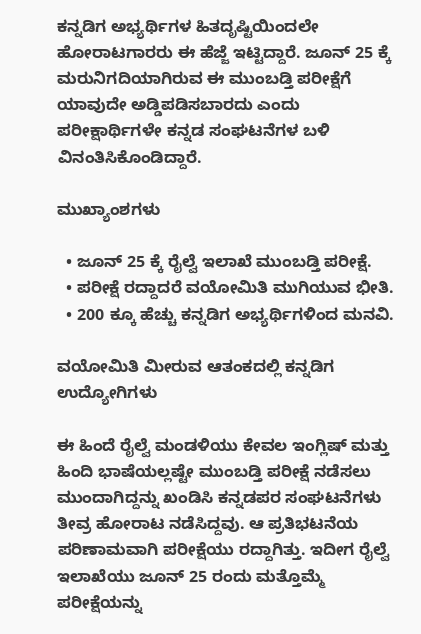ಕನ್ನಡಿಗ ಅಭ್ಯರ್ಥಿಗಳ ಹಿತದೃಷ್ಟಿಯಿಂದಲೇ ಹೋರಾಟಗಾರರು ಈ ಹೆಜ್ಜೆ ಇಟ್ಟಿದ್ದಾರೆ. ಜೂನ್ 25 ಕ್ಕೆ ಮರುನಿಗದಿಯಾಗಿರುವ ಈ ಮುಂಬಡ್ತಿ ಪರೀಕ್ಷೆಗೆ ಯಾವುದೇ ಅಡ್ಡಿಪಡಿಸಬಾರದು ಎಂದು ಪರೀಕ್ಷಾರ್ಥಿಗಳೇ ಕನ್ನಡ ಸಂಘಟನೆಗಳ ಬಳಿ ವಿನಂತಿಸಿಕೊಂಡಿದ್ದಾರೆ.

ಮುಖ್ಯಾಂಶಗಳು

  • ಜೂನ್ 25 ಕ್ಕೆ ರೈಲ್ವೆ ಇಲಾಖೆ ಮುಂಬಡ್ತಿ ಪರೀಕ್ಷೆ.
  • ಪರೀಕ್ಷೆ ರದ್ದಾದರೆ ವಯೋಮಿತಿ ಮುಗಿಯುವ ಭೀತಿ.
  • 200 ಕ್ಕೂ ಹೆಚ್ಚು ಕನ್ನಡಿಗ ಅಭ್ಯರ್ಥಿಗಳಿಂದ ಮನವಿ.

ವಯೋಮಿತಿ ಮೀರುವ ಆತಂಕದಲ್ಲಿ ಕನ್ನಡಿಗ ಉದ್ಯೋಗಿಗಳು

ಈ ಹಿಂದೆ ರೈಲ್ವೆ ಮಂಡಳಿಯು ಕೇವಲ ಇಂಗ್ಲಿಷ್ ಮತ್ತು ಹಿಂದಿ ಭಾಷೆಯಲ್ಲಷ್ಟೇ ಮುಂಬಡ್ತಿ ಪರೀಕ್ಷೆ ನಡೆಸಲು ಮುಂದಾಗಿದ್ದನ್ನು ಖಂಡಿಸಿ ಕನ್ನಡಪರ ಸಂಘಟನೆಗಳು ತೀವ್ರ ಹೋರಾಟ ನಡೆಸಿದ್ದವು. ಆ ಪ್ರತಿಭಟನೆಯ ಪರಿಣಾಮವಾಗಿ ಪರೀಕ್ಷೆಯು ರದ್ದಾಗಿತ್ತು. ಇದೀಗ ರೈಲ್ವೆ ಇಲಾಖೆಯು ಜೂನ್ 25 ರಂದು ಮತ್ತೊಮ್ಮೆ ಪರೀಕ್ಷೆಯನ್ನು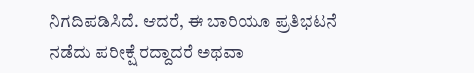ನಿಗದಿಪಡಿಸಿದೆ. ಆದರೆ, ಈ ಬಾರಿಯೂ ಪ್ರತಿಭಟನೆ ನಡೆದು ಪರೀಕ್ಷೆ ರದ್ದಾದರೆ ಅಥವಾ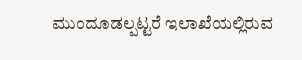ಮುಂದೂಡಲ್ಪಟ್ಟರೆ ಇಲಾಖೆಯಲ್ಲಿರುವ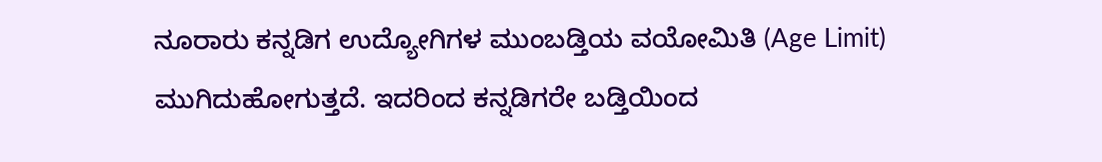ನೂರಾರು ಕನ್ನಡಿಗ ಉದ್ಯೋಗಿಗಳ ಮುಂಬಡ್ತಿಯ ವಯೋಮಿತಿ (Age Limit) ಮುಗಿದುಹೋಗುತ್ತದೆ. ಇದರಿಂದ ಕನ್ನಡಿಗರೇ ಬಡ್ತಿಯಿಂದ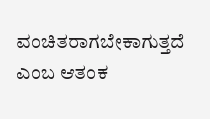ವಂಚಿತರಾಗಬೇಕಾಗುತ್ತದೆ ಎಂಬ ಆತಂಕ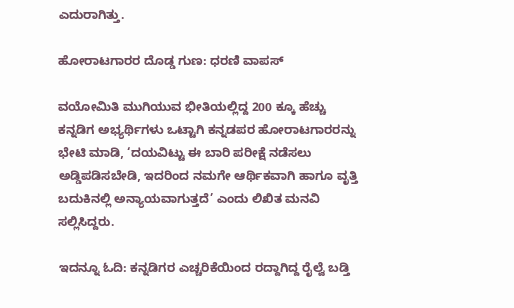ಎದುರಾಗಿತ್ತು.

ಹೋರಾಟಗಾರರ ದೊಡ್ಡ ಗುಣ: ಧರಣಿ ವಾಪಸ್

ವಯೋಮಿತಿ ಮುಗಿಯುವ ಭೀತಿಯಲ್ಲಿದ್ದ 200 ಕ್ಕೂ ಹೆಚ್ಚು ಕನ್ನಡಿಗ ಅಭ್ಯರ್ಥಿಗಳು ಒಟ್ಟಾಗಿ ಕನ್ನಡಪರ ಹೋರಾಟಗಾರರನ್ನು ಭೇಟಿ ಮಾಡಿ, ‘ದಯವಿಟ್ಟು ಈ ಬಾರಿ ಪರೀಕ್ಷೆ ನಡೆಸಲು ಅಡ್ಡಿಪಡಿಸಬೇಡಿ, ಇದರಿಂದ ನಮಗೇ ಆರ್ಥಿಕವಾಗಿ ಹಾಗೂ ವೃತ್ತಿ ಬದುಕಿನಲ್ಲಿ ಅನ್ಯಾಯವಾಗುತ್ತದೆ’ ಎಂದು ಲಿಖಿತ ಮನವಿ ಸಲ್ಲಿಸಿದ್ದರು.

ಇದನ್ನೂ ಓದಿ: ಕನ್ನಡಿಗರ ಎಚ್ಚರಿಕೆಯಿಂದ ರದ್ದಾಗಿದ್ದ ರೈಲ್ವೆ ಬಡ್ತಿ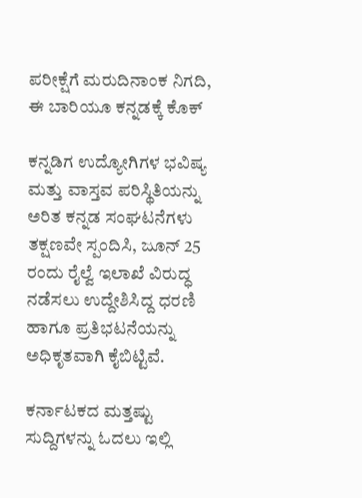ಪರೀಕ್ಷೆಗೆ ಮರುದಿನಾಂಕ ನಿಗದಿ, ಈ ಬಾರಿಯೂ ಕನ್ನಡಕ್ಕೆ ಕೊಕ್‌

ಕನ್ನಡಿಗ ಉದ್ಯೋಗಿಗಳ ಭವಿಷ್ಯ ಮತ್ತು ವಾಸ್ತವ ಪರಿಸ್ಥಿತಿಯನ್ನು ಅರಿತ ಕನ್ನಡ ಸಂಘಟನೆಗಳು ತಕ್ಷಣವೇ ಸ್ಪಂದಿಸಿ, ಜೂನ್ 25 ರಂದು ರೈಲ್ವೆ ಇಲಾಖೆ ವಿರುದ್ಧ ನಡೆಸಲು ಉದ್ದೇಶಿಸಿದ್ದ ಧರಣಿ ಹಾಗೂ ಪ್ರತಿಭಟನೆಯನ್ನು ಅಧಿಕೃತವಾಗಿ ಕೈಬಿಟ್ಟಿವೆ.

ಕರ್ನಾಟಕದ ಮತ್ತಷ್ಟು ಸುದ್ದಿಗಳನ್ನು ಓದಲು ಇಲ್ಲಿ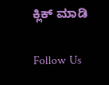ಕ್ಲಿಕ್ ಮಾಡಿ

Follow Us